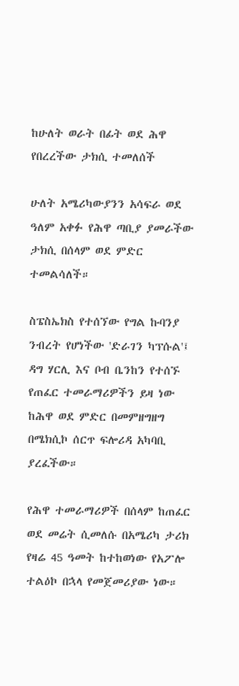ከሁለት ወራት በፊት ወደ ሕዋ የበረረችው ታክሲ ተመለሰች

ሁለት አሜሪካውያንን አሳፍራ ወደ ዓለም አቀፉ የሕዋ ጣቢያ ያመራችው ታክሲ በሰላም ወደ ምድር ተመልሳለች።

ስፔስኤክስ የተሰኘው የግል ኩባንያ ንብረት የሆነችው 'ድራገን ካፕሱል'፤ ዳግ ሃርሊ እና ቦብ ቤንከን የተሰኙ የጠፈር ተመራማሪዎችን ይዛ ነው ከሕዋ ወደ ምድር በመምዘግዘግ በሜክሲኮ ሰርጥ ፍሎሪዳ አካባቢ ያረፈችው።

የሕዋ ተመራማሪዎች በሰላም ከጠፈር ወደ መሬት ሲመለሱ በአሜሪካ ታሪክ የዛሬ 45 ዓመት ከተከወነው የአፖሎ ተልዕኮ በኋላ የመጀመሪያው ነው።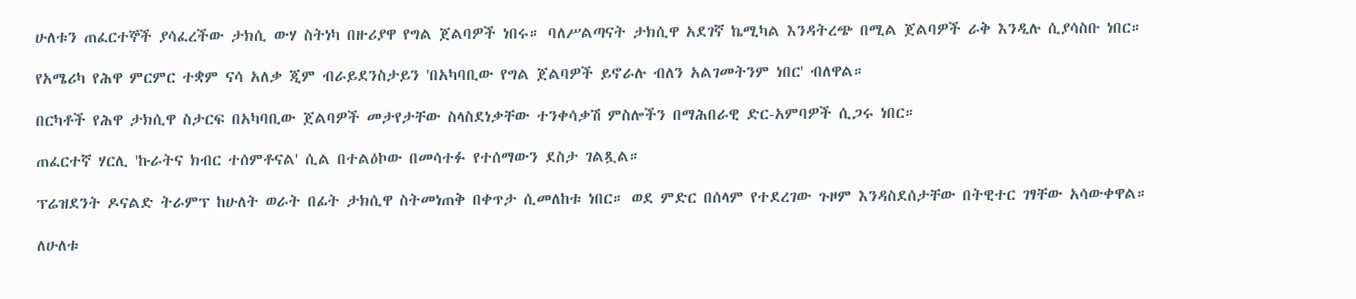ሁለቱን ጠፈርተኞች ያሳፈረችው ታክሲ ውሃ ስትነካ በዙሪያዋ የግል ጀልባዎች ነበሩ። ባለሥልጣናት ታክሲዋ አደገኛ ኬሚካል እንዳትረጭ በሚል ጀልባዎች ራቅ እንዲሉ ሲያሳስቡ ነበር።

የአሜሪካ የሕዋ ምርምር ተቋም ናሳ አለቃ ጂም ብራይደንስታይን 'በአካባቢው የግል ጀልባዎች ይኖራሉ ብለን አልገመትንም ነበር' ብለዋል።

በርካቶች የሕዋ ታክሲዋ ስታርፍ በአካባቢው ጀልባዎች መታየታቸው ስላስደነቃቸው ተንቀሳቃሽ ምስሎችን በማሕበራዊ ድር-አምባዎች ሲጋሩ ነበር።

ጠፈርተኛ ሃርሊ 'ኩራትና ክብር ተሰምቶናል' ሲል በተልዕኮው በመሳተፉ የተሰማውን ደስታ ገልጿል።

ፕሬዝደንት ዶናልድ ትራምፕ ከሁለት ወራት በፊት ታክሲዋ ስትመነጠቅ በቀጥታ ሲመለከቱ ነበር። ወደ ምድር በሰላም የተደረገው ጉዞም እንዳስደሰታቸው በትዊተር ገፃቸው አሳውቀዋል።

ለሁለቱ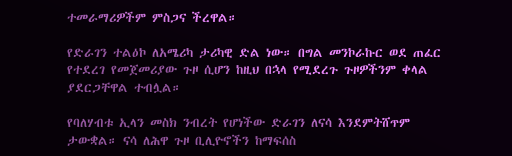ተመራማሪዎችም ምስጋና ችረዋል።

የድራገን ተልዕኮ ለአሜሪካ ታሪካዊ ድል ነው። በግል መንኮራኩር ወደ ጠፈር የተደረገ የመጀመሪያው ጉዞ ሲሆን ከዚህ በኋላ የሚደረጉ ጉዞዎችንም ቀላል ያደርጋቸዋል ተብሏል።

የባለሃብቱ ኢላን መስክ ንብረት የሆነችው ድራገን ለናሳ እንደምትሸጥም ታውቋል። ናሳ ለሕዋ ጉዞ ቢሊዮኖችን ከማፍሰስ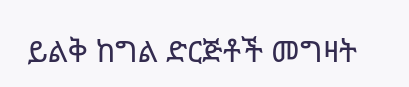ይልቅ ከግል ድርጅቶች መግዛት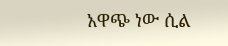አዋጭ ነው ሲል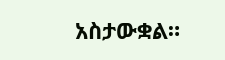አስታውቋል።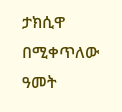ታክሲዋ በሚቀጥለው ዓመት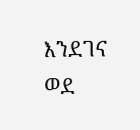እንደገና ወደ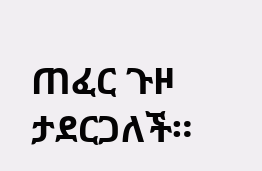ጠፈር ጉዞ ታደርጋለች።